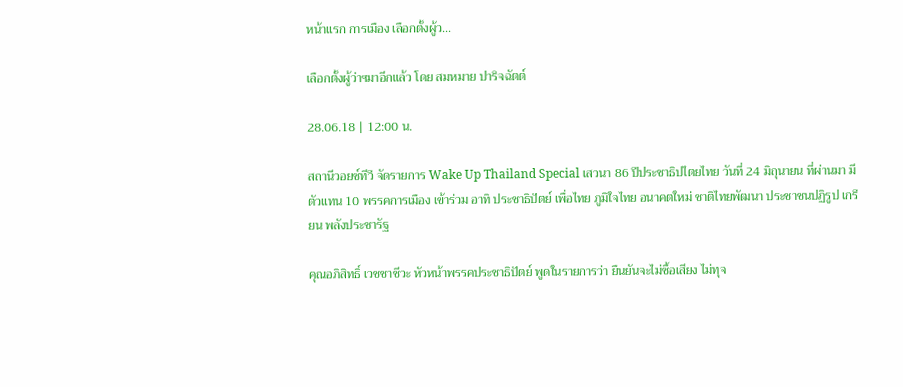หน้าแรก การเมือง เลือกตั้งผู้ว...

เลือกตั้งผู้ว่าฯมาอีกแล้ว โดย สมหมาย ปาริจฉัตต์

28.06.18 | 12:00 น.

สถานีวอยซ์ทีวี จัดรายการ Wake Up Thailand Special เสวนา 86 ปีประชาธิปไตยไทย วันที่ 24 มิถุนายน ที่ผ่านมา มีตัวแทน 10 พรรคการเมือง เข้าร่วม อาทิ ประชาธิปัตย์ เพื่อไทย ภูมิใจไทย อนาคตใหม่ ชาติไทยพัฒนา ประชาชนปฏิรูป เกรียน พลังประชารัฐ

คุณอภิสิทธิ์ เวชชาชีวะ หัวหน้าพรรคประชาธิปัตย์ พูดในรายการว่า ยืนยันจะไม่ซื้อเสียง ไม่ทุจ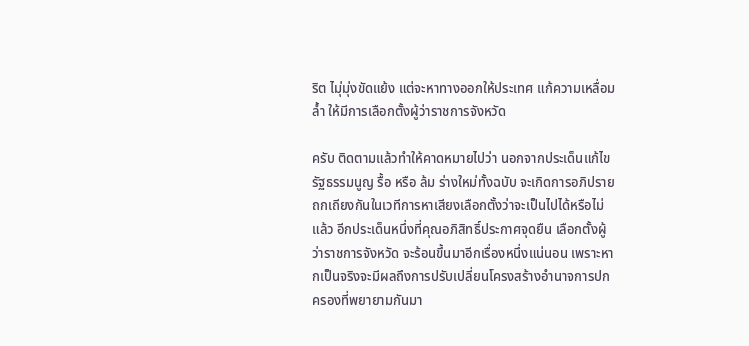ริต ไมุ่มุ่งขัดแย้ง แต่จะหาทางออกให้ประเทศ แก้ความเหลื่อมล้ำ ให้มีการเลือกตั้งผู้ว่าราชการจังหวัด

ครับ ติดตามแล้วทำให้คาดหมายไปว่า นอกจากประเด็นแก้ไขรัฐธรรมนูญ รื้อ หรือ ล้ม ร่างใหม่ทั้งฉบับ จะเกิดการอภิปรายถกเถียงกันในเวทีการหาเสียงเลือกตั้งว่าจะเป็นไปได้หรือไม่แล้ว อีกประเด็นหนึ่งที่คุณอภิสิทธิ์ประกาศจุดยืน เลือกตั้งผู้ว่าราชการจังหวัด จะร้อนขึ้นมาอีกเรื่องหนึ่งแน่นอน เพราะหากเป็นจริงจะมีผลถึงการปรับเปลี่ยนโครงสร้างอำนาจการปกครองที่พยายามกันมา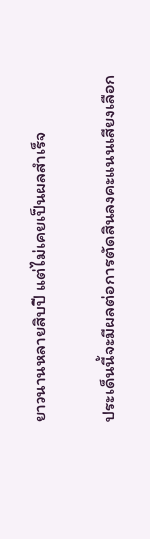ยาวนานหลายสิบปี แต่ไม่เคยเป็นผลสำเร็จ

ประเด็นนี้จะมีผลต่อการตัดสินลงคะแนนเสียงเลือก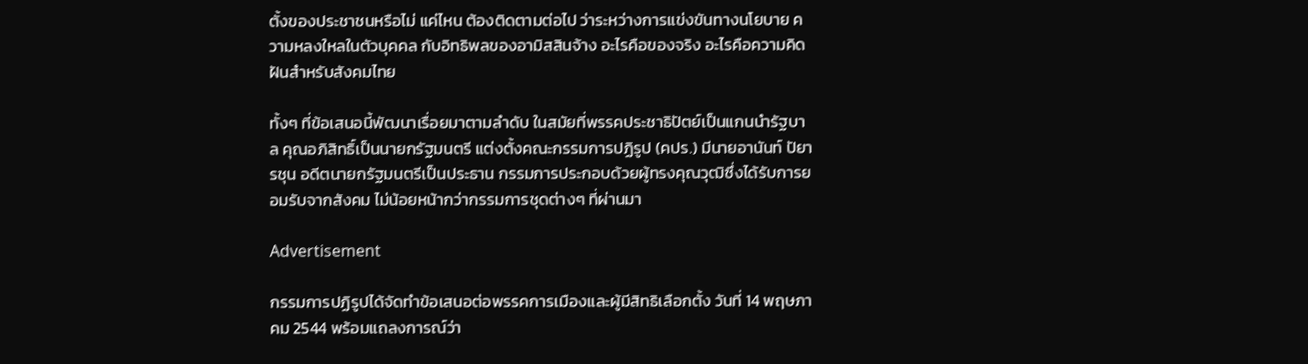ตั้งของประชาชนหรือไม่ แค่ไหน ต้องติดตามต่อไป ว่าระหว่างการแข่งขันทางนโยบาย ความหลงใหลในตัวบุคคล กับอิทธิพลของอามิสสินจ้าง อะไรคือของจริง อะไรคือความคิดฝันสำหรับสังคมไทย

ทั้งๆ ที่ข้อเสนอนี้พัฒนาเรื่อยมาตามลำดับ ในสมัยที่พรรคประชาธิปัตย์เป็นแกนนำรัฐบาล คุณอภิสิทธิ์เป็นนายกรัฐมนตรี แต่งตั้งคณะกรรมการปฏิรูป (คปร.) มีนายอานันท์ ปัยารชุน อดีตนายกรัฐมนตรีเป็นประธาน กรรมการประกอบด้วยผู้ทรงคุณวุฒิซึ่งได้รับการยอมรับจากสังคม ไม่น้อยหน้ากว่ากรรมการชุดต่างๆ ที่ผ่านมา

Advertisement

กรรมการปฏิรูปได้จัดทำข้อเสนอต่อพรรคการเมืองและผู้มีสิทธิเลือกตั้ง วันที่ 14 พฤษภาคม 2544 พร้อมแถลงการณ์ว่า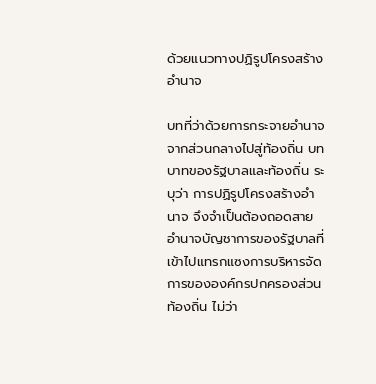ด้วยแนวทางปฏิรูปโครงสร้างอำนาจ

บทที่ว่าด้วยการกระจายอำนาจจากส่วนกลางไปสู่ท้องถิ่น บทบาทของรัฐบาลและท้องถิ่น ระบุว่า การปฏิรูปโครงสร้างอำนาจ จึงจำเป็นต้องถอดสายอำนาจบัญชาการของรัฐบาลที่เข้าไปแทรกแซงการบริหารจัดการขององค์กรปกครองส่วนท้องถิ่น ไม่ว่า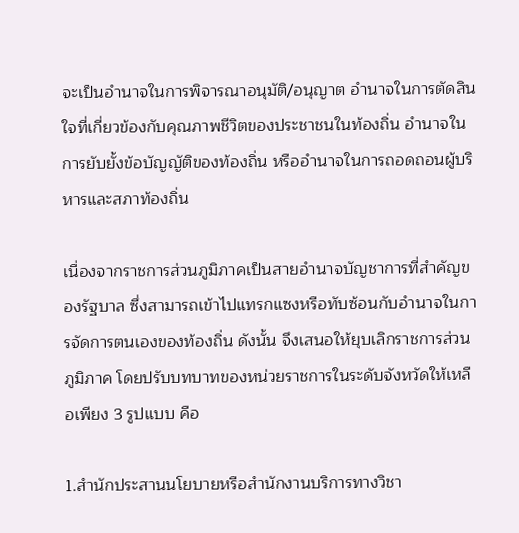จะเป็นอำนาจในการพิจารณาอนุมัติ/อนุญาต อำนาจในการตัดสินใจที่เกี่ยวข้องกับคุณภาพชีวิตของประชาชนในท้องถิ่น อำนาจในการยับยั้งข้อบัญญัติของท้องถิ่น หรืออำนาจในการถอดถอนผู้บริหารและสภาท้องถิ่น

เนื่องจากราชการส่วนภูมิภาคเป็นสายอำนาจบัญชาการที่สำคัญของรัฐบาล ซึ่งสามารถเข้าไปแทรกแซงหรือทับซ้อนกับอำนาจในการจัดการตนเองของท้องถิ่น ดังนั้น จึงเสนอให้ยุบเลิกราชการส่วนภูมิภาค โดยปรับบทบาทของหน่วยราชการในระดับจังหวัดให้เหลือเพียง 3 รูปแบบ คือ

1.สำนักประสานนโยบายหรือสำนักงานบริการทางวิชา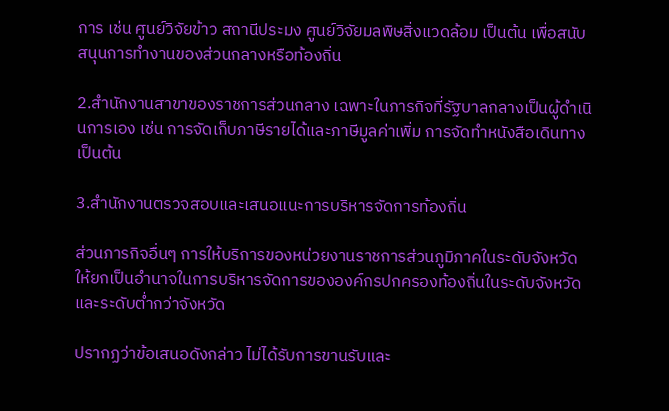การ เช่น ศูนย์วิจัยข้าว สถานีประมง ศูนย์วิจัยมลพิษสิ่งแวดล้อม เป็นต้น เพื่อสนับสนุนการทำงานของส่วนกลางหรือท้องถิ่น

2.สำนักงานสาขาของราชการส่วนกลาง เฉพาะในภารกิจที่รัฐบาลกลางเป็นผู้ดำเนินการเอง เช่น การจัดเก็บภาษีรายได้และภาษีมูลค่าเพิ่ม การจัดทำหนังสือเดินทาง เป็นต้น

3.สำนักงานตรวจสอบและเสนอแนะการบริหารจัดการท้องถิ่น

ส่วนภารกิจอื่นๆ การให้บริการของหน่วยงานราชการส่วนภูมิภาคในระดับจังหวัด ให้ยกเป็นอำนาจในการบริหารจัดการขององค์กรปกครองท้องถิ่นในระดับจังหวัดและระดับต่ำกว่าจังหวัด

ปรากฏว่าข้อเสนอดังกล่าว ไม่ได้รับการขานรับและ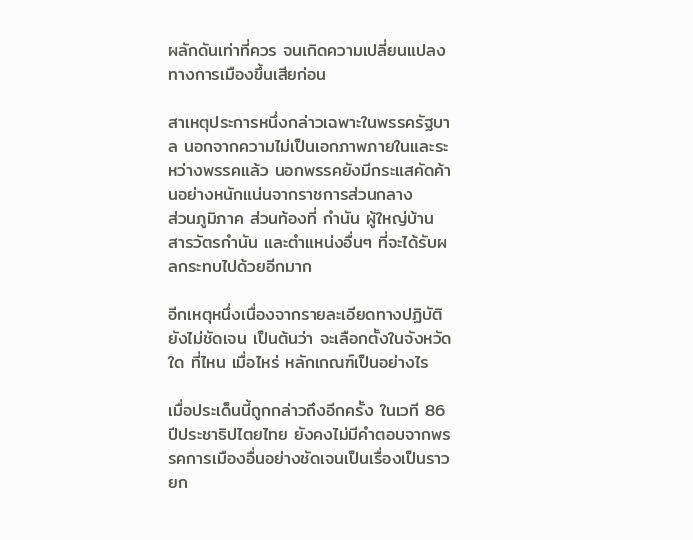ผลักดันเท่าที่ควร จนเกิดความเปลี่ยนแปลงทางการเมืองขึ้นเสียก่อน

สาเหตุประการหนึ่งกล่าวเฉพาะในพรรครัฐบาล นอกจากความไม่เป็นเอกภาพภายในและระหว่างพรรคแล้ว นอกพรรคยังมีกระแสคัดค้านอย่างหนักแน่นจากราชการส่วนกลาง
ส่วนภูมิภาค ส่วนท้องที่ กำนัน ผู้ใหญ่บ้าน สารวัตรกำนัน และตำแหน่งอื่นๆ ที่จะได้รับผลกระทบไปด้วยอีกมาก

อีกเหตุหนึ่งเนื่องจากรายละเอียดทางปฏิบัติยังไม่ชัดเจน เป็นต้นว่า จะเลือกตั้งในจังหวัดใด ที่ไหน เมื่อไหร่ หลักเกณฑ์เป็นอย่างไร

เมื่อประเด็นนี้ถูกกล่าวถึงอีกครั้ง ในเวที 86 ปีประชาธิปไตยไทย ยังคงไม่มีคำตอบจากพรรคการเมืองอื่นอย่างชัดเจนเป็นเรื่องเป็นราว ยก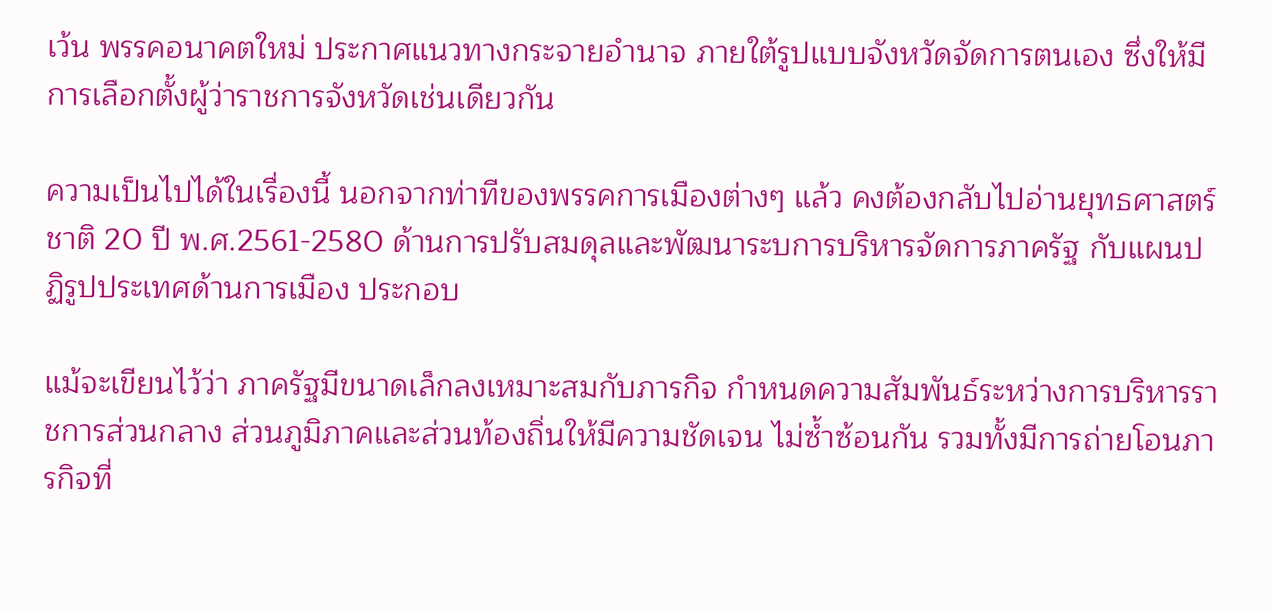เว้น พรรคอนาคตใหม่ ประกาศแนวทางกระจายอำนาจ ภายใต้รูปแบบจังหวัดจัดการตนเอง ซึ่งให้มีการเลือกตั้งผู้ว่าราชการจังหวัดเช่นเดียวกัน

ความเป็นไปได้ในเรื่องนี้ นอกจากท่าทีของพรรคการเมืองต่างๆ แล้ว คงต้องกลับไปอ่านยุทธศาสตร์ชาติ 20 ปี พ.ศ.2561-2580 ด้านการปรับสมดุลและพัฒนาระบการบริหารจัดการภาครัฐ กับแผนปฏิรูปประเทศด้านการเมือง ประกอบ

แม้จะเขียนไว้ว่า ภาครัฐมีขนาดเล็กลงเหมาะสมกับภารกิจ กำหนดความสัมพันธ์ระหว่างการบริหารราชการส่วนกลาง ส่วนภูมิภาคและส่วนท้องถิ่นให้มีความชัดเจน ไม่ซ้ำซ้อนกัน รวมทั้งมีการถ่ายโอนภารกิจที่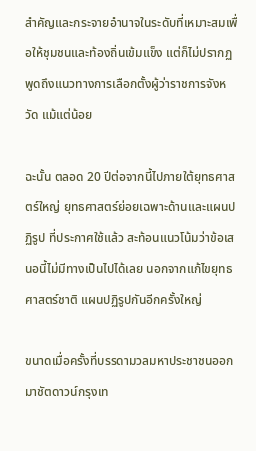สำคัญและกระจายอำนาจในระดับที่เหมาะสมเพื่อให้ชุมชนและท้องถิ่นเข้มแข็ง แต่ก็ไม่ปรากฏพูดถึงแนวทางการเลือกตั้งผู้ว่าราชการจังหวัด แม้แต่น้อย

ฉะนั้น ตลอด 20 ปีต่อจากนี้ไปภายใต้ยุทธศาสตร์ใหญ่ ยุทธศาสตร์ย่อยเฉพาะด้านและแผนปฏิรูป ที่ประกาศใช้แล้ว สะท้อนแนวโน้มว่าข้อเสนอนี้ไม่มีทางเป็นไปได้เลย นอกจากแก้ไขยุทธศาสตร์ชาติ แผนปฏิรูปกันอีกครั้งใหญ่

ขนาดเมื่อครั้งที่บรรดามวลมหาประชาชนออก มาชัตดาวน์กรุงเท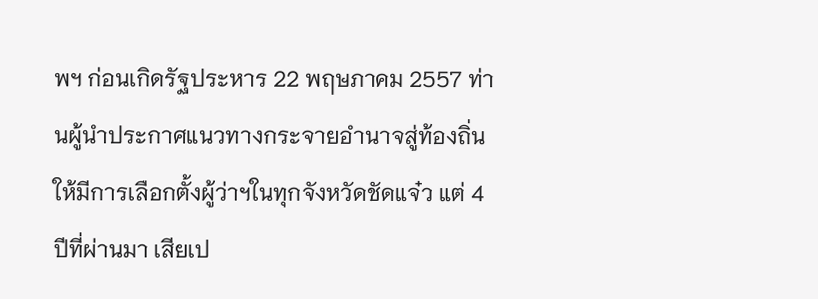พฯ ก่อนเกิดรัฐประหาร 22 พฤษภาคม 2557 ท่านผู้นำประกาศแนวทางกระจายอำนาจสู่ท้องถิ่นให้มีการเลือกตั้งผู้ว่าฯในทุกจังหวัดชัดแจ๋ว แต่ 4 ปีที่ผ่านมา เสียเป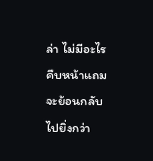ล่า ไม่มีอะไรคืบหน้าแถมจะย้อนกลับไปยิ่งกว่า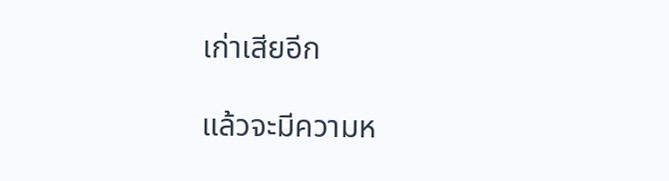เก่าเสียอีก

แล้วจะมีความห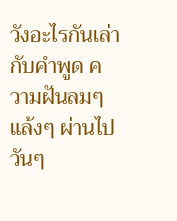วังอะไรกันเล่า กับคำพูด ความฝันลมๆ แล้งๆ ผ่านไปวันๆ